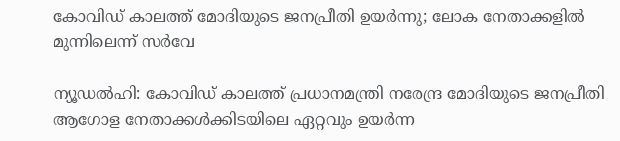കോവിഡ് കാലത്ത് മോദിയുടെ ജനപ്രീതി ഉയര്‍ന്നു; ലോക നേതാക്കളില്‍ മുന്നിലെന്ന് സര്‍വേ

ന്യൂഡൽഹി: കോവിഡ് കാലത്ത് പ്രധാനമന്ത്രി നരേന്ദ്ര മോദിയുടെ ജനപ്രീതി ആഗോള നേതാക്കൾക്കിടയിലെ ഏറ്റവും ഉയർന്ന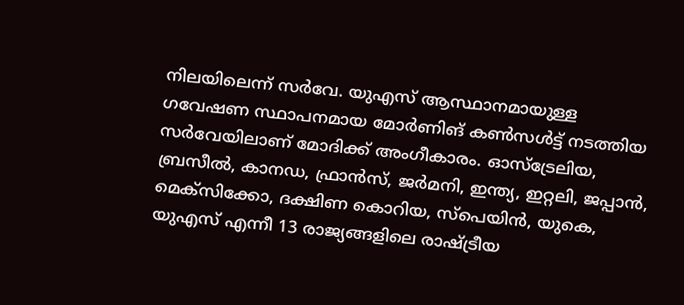നിലയിലെന്ന് സർവേ. യുഎസ് ആസ്ഥാനമായുള്ള ഗവേഷണ സ്ഥാപനമായ മോർണിങ് കൺസൾട്ട് നടത്തിയ സർവേയിലാണ് മോദിക്ക് അംഗീകാരം. ഓസ്ട്രേലിയ, ബ്രസീൽ, കാനഡ, ഫ്രാൻസ്, ജർമനി, ഇന്ത്യ, ഇറ്റലി, ജപ്പാൻ, മെക്സിക്കോ, ദക്ഷിണ കൊറിയ, സ്പെയിൻ, യുകെ, യുഎസ് എന്നീ 13 രാജ്യങ്ങളിലെ രാഷ്ട്രീയ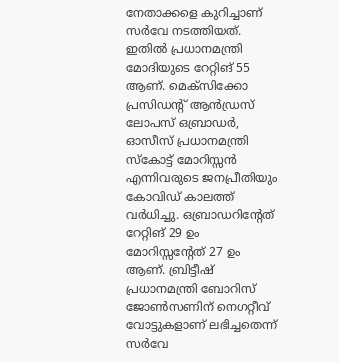നേതാക്കളെ കുറിച്ചാണ് സർവേ നടത്തിയത്. ഇതിൽ പ്രധാനമന്ത്രി മോദിയുടെ റേറ്റിങ് 55 ആണ്. മെക്സിക്കോ പ്രസിഡന്റ് ആൻഡ്രസ് ലോപസ് ഒബ്രാഡർ, ഓസീസ് പ്രധാനമന്ത്രി സ്കോട്ട് മോറിസ്സൻ എന്നിവരുടെ ജനപ്രീതിയും കോവിഡ് കാലത്ത് വർധിച്ചു. ഒബ്രാഡറിന്റേത് റേറ്റിങ് 29 ഉം മോറിസ്സന്റേത് 27 ഉം ആണ്. ബ്രിട്ടീഷ് പ്രധാനമന്ത്രി ബോറിസ് ജോൺസണിന് നെഗറ്റീവ് വോട്ടുകളാണ് ലഭിച്ചതെന്ന് സർവേ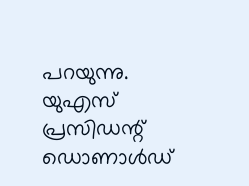പറയുന്നു. യുഎസ് പ്രസിഡന്റ് ഡൊണാൾഡ്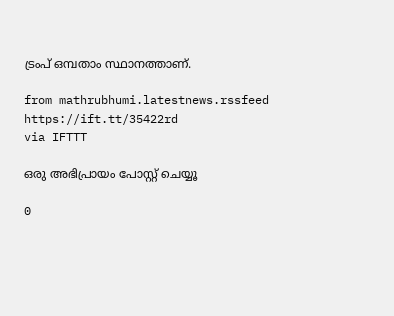ട്രംപ് ഒമ്പതാം സ്ഥാനത്താണ്.

from mathrubhumi.latestnews.rssfeed https://ift.tt/35422rd
via IFTTT

ഒരു അഭിപ്രായം പോസ്റ്റ് ചെയ്യൂ

0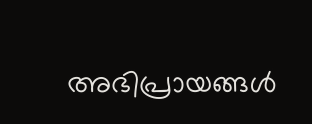അഭിപ്രായങ്ങള്‍